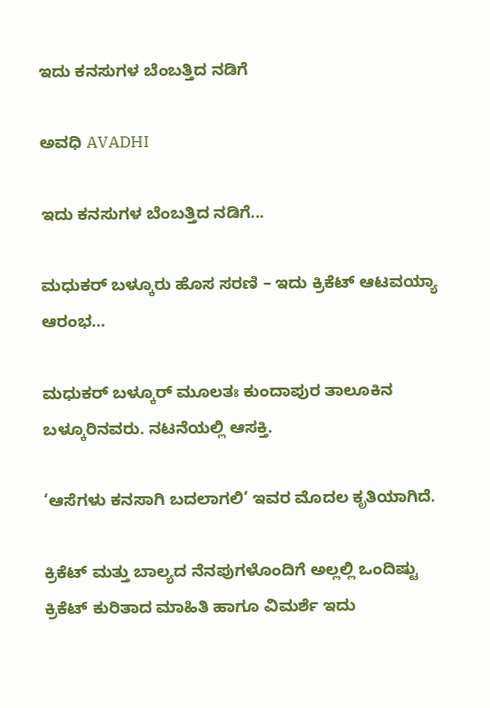ಇದು ಕನಸುಗಳ ಬೆಂಬತ್ತಿದ ನಡಿಗೆ‍

ಅವಧಿ AVADHI

ಇದು ಕನಸುಗಳ ಬೆಂಬತ್ತಿದ ನಡಿಗೆ...

ಮಧುಕರ್ ಬಳ್ಕೂರು ಹೊಸ ಸರಣಿ – ಇದು ಕ್ರಿಕೆಟ್ ಆಟವಯ್ಯಾ ಆರಂಭ…

ಮಧುಕರ್ ಬಳ್ಕೂರ್ ಮೂಲತಃ ಕುಂದಾಪುರ ತಾಲೂಕಿನ ಬಳ್ಕೂರಿನವರು. ನಟನೆಯಲ್ಲಿ ಆಸಕ್ತಿ.

‘ಆಸೆಗಳು ಕನಸಾಗಿ ಬದಲಾಗಲಿ’ ಇವರ ಮೊದಲ ಕೃತಿಯಾಗಿದೆ.

ಕ್ರಿಕೆಟ್ ಮತ್ತು ಬಾಲ್ಯದ ನೆನಪುಗಳೊಂದಿಗೆ ಅಲ್ಲಲ್ಲಿ ಒಂದಿಷ್ಟು ಕ್ರಿಕೆಟ್ ಕುರಿತಾದ ಮಾಹಿತಿ ಹಾಗೂ ವಿಮರ್ಶೆ ಇದು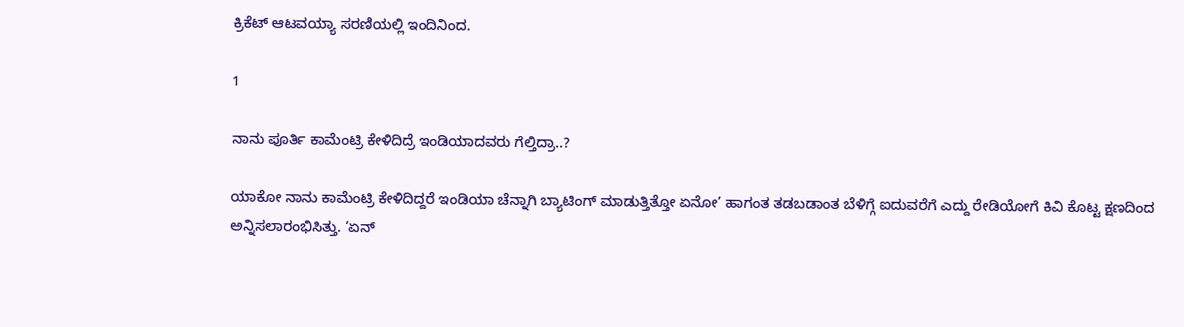ಕ್ರಿಕೆಟ್ ಆಟವಯ್ಯಾ ಸರಣಿಯಲ್ಲಿ ಇಂದಿನಿಂದ.

1

ನಾನು ಪೂರ್ತಿ ಕಾಮೆಂಟ್ರಿ ಕೇಳಿದಿದ್ರೆ ಇಂಡಿಯಾದವರು ಗೆಲ್ತಿದ್ರಾ..?

ಯಾಕೋ ನಾನು ಕಾಮೆಂಟ್ರಿ ಕೇಳಿದಿದ್ದರೆ ಇಂಡಿಯಾ ಚೆನ್ನಾಗಿ ಬ್ಯಾಟಿಂಗ್ ಮಾಡುತ್ತಿತ್ತೋ ಏನೋ’ ಹಾಗಂತ ತಡಬಡಾಂತ ಬೆಳಿಗ್ಗೆ ಐದುವರೆಗೆ ಎದ್ದು ರೇಡಿಯೋಗೆ ಕಿವಿ ಕೊಟ್ಟ ಕ್ಷಣದಿಂದ ಅನ್ನಿಸಲಾರಂಭಿಸಿತ್ತು. ‘ಏನ್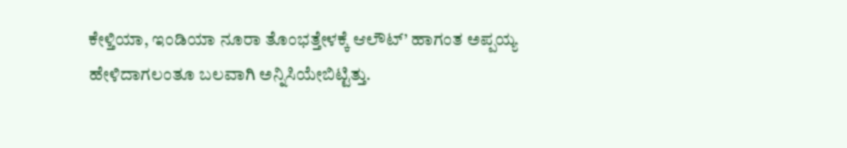ಕೇಳ್ತಿಯಾ, ಇಂಡಿಯಾ ನೂರಾ ತೊಂಭತ್ತೇಳಕ್ಕೆ ಆಲೌಟ್’ ಹಾಗಂತ ಅಪ್ಪಯ್ಯ ಹೇಳಿದಾಗಲಂತೂ ಬಲವಾಗಿ ಅನ್ನಿಸಿಯೇಬಿಟ್ಟಿತ್ತು.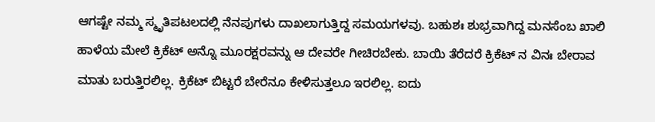ಆಗಷ್ಟೇ ನಮ್ಮ ಸ್ಮೃತಿಪಟಲದಲ್ಲಿ ನೆನಪುಗಳು ದಾಖಲಾಗುತ್ತಿದ್ದ ಸಮಯಗಳವು. ಬಹುಶಃ ಶುಭ್ರವಾಗಿದ್ದ ಮನಸೆಂಬ ಖಾಲಿ ಹಾಳೆಯ ಮೇಲೆ ಕ್ರಿಕೆಟ್ ಅನ್ನೊ ಮೂರಕ್ಷರವನ್ನು ಆ ದೇವರೇ ಗೀಚಿರಬೇಕು. ಬಾಯಿ ತೆರೆದರೆ ಕ್ರಿಕೆಟ್ ನ ವಿನಃ ಬೇರಾವ ಮಾತು ಬರುತ್ತಿರಲಿಲ್ಲ. ಕ್ರಿಕೆಟ್ ಬಿಟ್ಟರೆ ಬೇರೆನೂ ಕೇಳಿಸುತ್ತಲೂ ಇರಲಿಲ್ಲ. ಐದು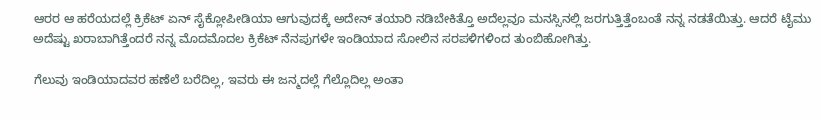ಆರರ ಆ ಹರೆಯದಲ್ಲೆ ಕ್ರಿಕೆಟ್ ಏನ್ ಸೈಕ್ಲೋಪೀಡಿಯಾ ಆಗುವುದಕ್ಕೆ ಅದೇನ್ ತಯಾರಿ ನಡಿಬೇಕಿತ್ತೊ ಅದೆಲ್ಲವೂ ಮನಸ್ಸಿನಲ್ಲಿ ಜರಗುತ್ತಿತ್ತೆಂಬಂತೆ ನನ್ನ ನಡತೆಯಿತ್ತು. ಆದರೆ ಟೈಮು ಅದೆಷ್ಟು ಖರಾಬಾಗಿತ್ತೆಂದರೆ ನನ್ನ ಮೊದಮೊದಲ ಕ್ರಿಕೆಟ್ ನೆನಪುಗಳೇ ಇಂಡಿಯಾದ ಸೋಲಿನ ಸರಪಳಿಗಳಿಂದ ತುಂಬಿಹೋಗಿತ್ತು.

ಗೆಲುವು ಇಂಡಿಯಾದವರ ಹಣೆಲೆ ಬರೆದಿಲ್ಲ, ಇವರು ಈ ಜನ್ಮದಲ್ಲೆ ಗೆಲ್ಲೊದಿಲ್ಲ ಅಂತಾ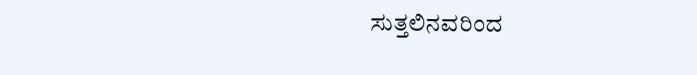ಸುತ್ತಲಿನವರಿಂದ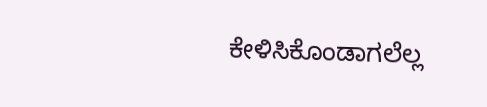ಕೇಳಿಸಿಕೊಂಡಾಗಲೆಲ್ಲ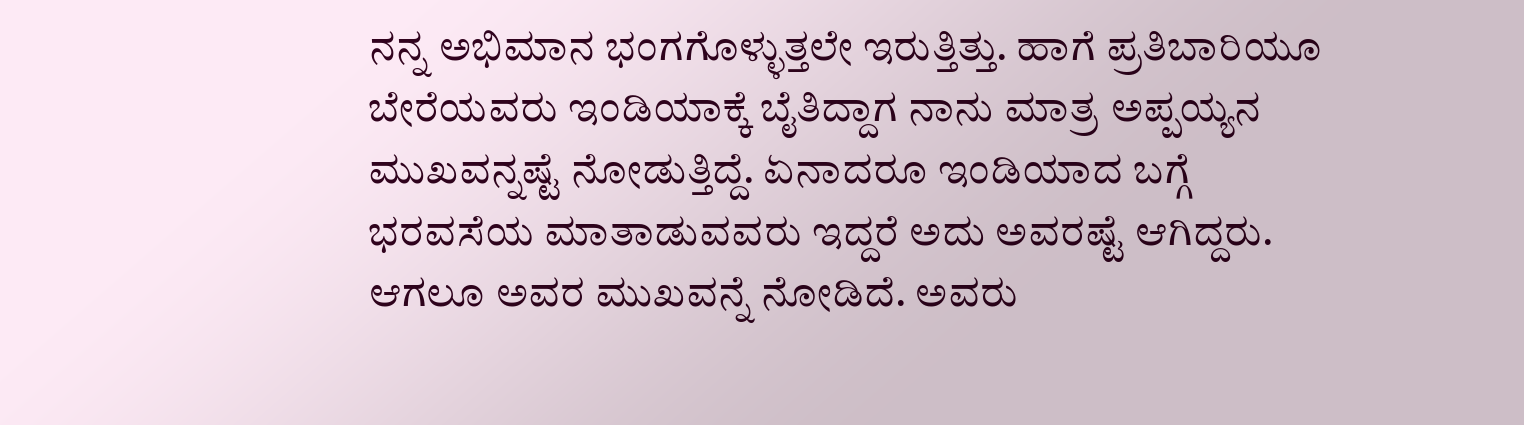ನನ್ನ ಅಭಿಮಾನ ಭಂಗಗೊಳ್ಳುತ್ತಲೇ ಇರುತ್ತಿತ್ತು. ಹಾಗೆ ಪ್ರತಿಬಾರಿಯೂ ಬೇರೆಯವರು ಇಂಡಿಯಾಕ್ಕೆ ಬೈತಿದ್ದಾಗ ನಾನು ಮಾತ್ರ ಅಪ್ಪಯ್ಯನ ಮುಖವನ್ನಷ್ಟೆ ನೋಡುತ್ತಿದ್ದೆ. ಏನಾದರೂ ಇಂಡಿಯಾದ ಬಗ್ಗೆ ಭರವಸೆಯ ಮಾತಾಡುವವರು ಇದ್ದರೆ ಅದು ಅವರಷ್ಟೆ ಆಗಿದ್ದರು. ಆಗಲೂ ಅವರ ಮುಖವನ್ನೆ ನೋಡಿದೆ. ಅವರು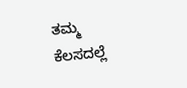ತಮ್ಮ ಕೆಲಸದಲ್ಲೆ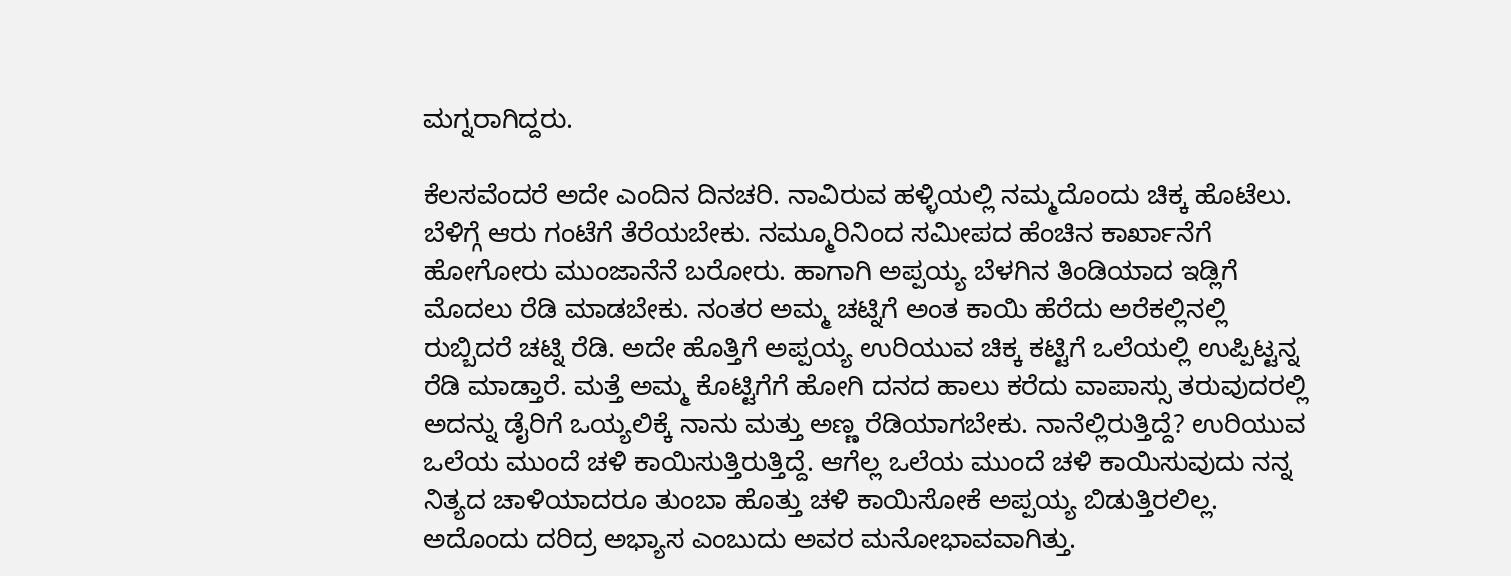ಮಗ್ನರಾಗಿದ್ದರು.

ಕೆಲಸವೆಂದರೆ ಅದೇ ಎಂದಿನ ದಿನಚರಿ. ನಾವಿರುವ ಹಳ್ಳಿಯಲ್ಲಿ ನಮ್ಮದೊಂದು ಚಿಕ್ಕ ಹೊಟೆಲು. ಬೆಳಿಗ್ಗೆ ಆರು ಗಂಟೆಗೆ ತೆರೆಯಬೇಕು. ನಮ್ಮೂರಿನಿಂದ ಸಮೀಪದ ಹೆಂಚಿನ ಕಾರ್ಖಾನೆಗೆ ಹೋಗೋರು ಮುಂಜಾನೆನೆ ಬರೋರು. ಹಾಗಾಗಿ ಅಪ್ಪಯ್ಯ ಬೆಳಗಿನ ತಿಂಡಿಯಾದ ಇಡ್ಲಿಗೆ ಮೊದಲು ರೆಡಿ ಮಾಡಬೇಕು. ನಂತರ ಅಮ್ಮ ಚಟ್ನಿಗೆ ಅಂತ ಕಾಯಿ ಹೆರೆದು ಅರೆಕಲ್ಲಿನಲ್ಲಿ ರುಬ್ಬಿದರೆ ಚಟ್ನಿ ರೆಡಿ. ಅದೇ ಹೊತ್ತಿಗೆ ಅಪ್ಪಯ್ಯ ಉರಿಯುವ ಚಿಕ್ಕ ಕಟ್ಟಿಗೆ ಒಲೆಯಲ್ಲಿ ಉಪ್ಪಿಟ್ಟನ್ನ ರೆಡಿ ಮಾಡ್ತಾರೆ. ಮತ್ತೆ ಅಮ್ಮ ಕೊಟ್ಟಿಗೆಗೆ ಹೋಗಿ ದನದ ಹಾಲು ಕರೆದು ವಾಪಾಸ್ಸು ತರುವುದರಲ್ಲಿ ಅದನ್ನು ಡೈರಿಗೆ ಒಯ್ಯಲಿಕ್ಕೆ ನಾನು ಮತ್ತು ಅಣ್ಣ ರೆಡಿಯಾಗಬೇಕು. ನಾನೆಲ್ಲಿರುತ್ತಿದ್ದೆ? ಉರಿಯುವ ಒಲೆಯ ಮುಂದೆ ಚಳಿ ಕಾಯಿಸುತ್ತಿರುತ್ತಿದ್ದೆ. ಆಗೆಲ್ಲ ಒಲೆಯ ಮುಂದೆ ಚಳಿ ಕಾಯಿಸುವುದು ನನ್ನ ನಿತ್ಯದ ಚಾಳಿಯಾದರೂ ತುಂಬಾ ಹೊತ್ತು ಚಳಿ ಕಾಯಿಸೋಕೆ ಅಪ್ಪಯ್ಯ ಬಿಡುತ್ತಿರಲಿಲ್ಲ. ಅದೊಂದು ದರಿದ್ರ ಅಭ್ಯಾಸ ಎಂಬುದು ಅವರ ಮನೋಭಾವವಾಗಿತ್ತು.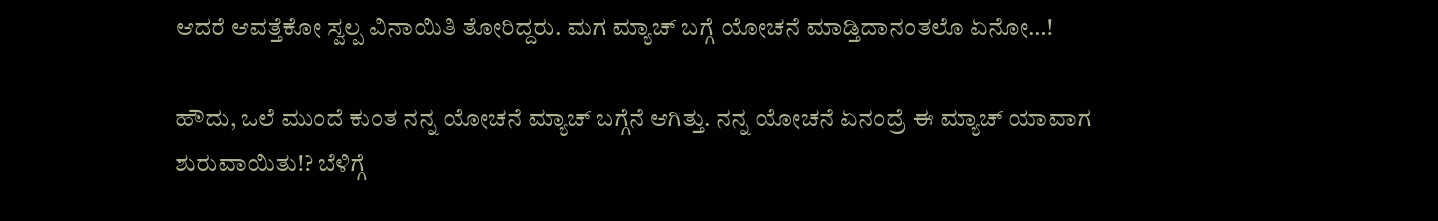ಆದರೆ ಆವತ್ತೆಕೋ ಸ್ವಲ್ಪ ವಿನಾಯಿತಿ ತೋರಿದ್ದರು. ಮಗ ಮ್ಯಾಚ್ ಬಗ್ಗೆ ಯೋಚನೆ ಮಾಡ್ತಿದಾನಂತಲೊ ಏನೋ…!

ಹೌದು, ಒಲೆ ಮುಂದೆ ಕುಂತ ನನ್ನ ಯೋಚನೆ ಮ್ಯಾಚ್ ಬಗ್ಗೆನೆ ಆಗಿತ್ತು. ನನ್ನ ಯೋಚನೆ ಏನಂದ್ರೆ ಈ ಮ್ಯಾಚ್ ಯಾವಾಗ ಶುರುವಾಯಿತು!? ಬೆಳಿಗ್ಗೆ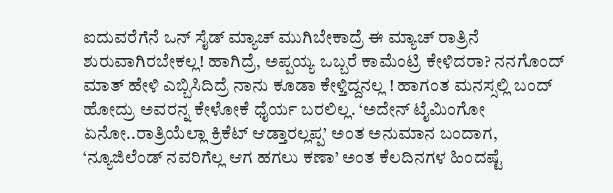ಐದುವರೆಗೆನೆ ಒನ್ ಸೈಡ್ ಮ್ಯಾಚ್ ಮುಗಿಬೇಕಾದ್ರೆ ಈ ಮ್ಯಾಚ್ ರಾತ್ರಿನೆ ಶುರುವಾಗಿರಬೇಕಲ್ಲ! ಹಾಗಿದ್ರೆ, ಅಪ್ಪಯ್ಯ ಒಬ್ಬರೆ ಕಾಮೆಂಟ್ರಿ ಕೇಳಿದರಾ? ನನಗೊಂದ್ ಮಾತ್ ಹೇಳಿ ಎಬ್ಬಿಸಿದಿದ್ರೆ ನಾನು ಕೂಡಾ ಕೇಳ್ತಿದ್ದನಲ್ಲ ! ಹಾಗಂತ ಮನಸ್ಸಲ್ಲಿ ಬಂದ್ ಹೋದ್ರು ಅವರನ್ನ ಕೇಳೋಕೆ ಧೈರ್ಯ ಬರಲಿಲ್ಲ. ‘ಅದೇನ್ ಟೈಮಿಂಗೋ ಏನೋ..ರಾತ್ರಿಯೆಲ್ಲಾ ಕ್ರಿಕೆಟ್ ಆಡ್ತಾರಲ್ಲಪ್ಪ’ ಅಂತ ಅನುಮಾನ ಬಂದಾಗ, ‘ನ್ಯೂಜಿಲೆಂಡ್ ನವರಿಗೆಲ್ಲ ಆಗ ಹಗಲು ಕಣಾ’ ಅಂತ ಕೆಲದಿನಗಳ ಹಿಂದಷ್ಟೆ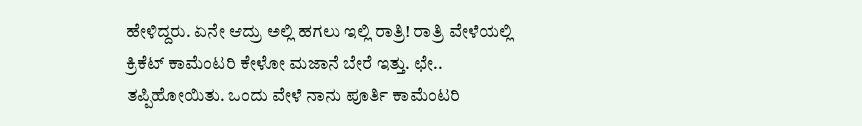ಹೇಳಿದ್ದರು. ಏನೇ ಆದ್ರು ಅಲ್ಲಿ ಹಗಲು ಇಲ್ಲಿ ರಾತ್ರಿ! ರಾತ್ರಿ ವೇಳೆಯಲ್ಲಿ ಕ್ರಿಕೆಟ್ ಕಾಮೆಂಟರಿ ಕೇಳೋ ಮಜಾನೆ ಬೇರೆ ಇತ್ತು. ಛೇ.. ತಪ್ಪಿಹೋಯಿತು. ಒಂದು ವೇಳೆ ನಾನು ಪೂರ್ತಿ ಕಾಮೆಂಟರಿ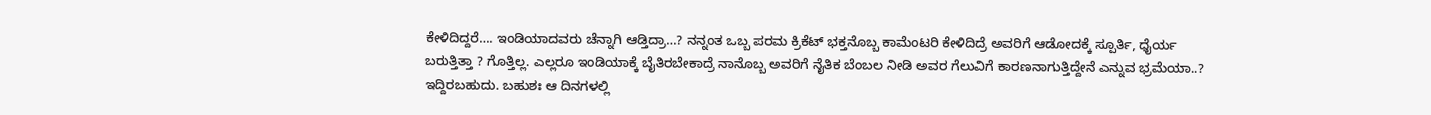ಕೇಳಿದಿದ್ದರೆ…. ಇಂಡಿಯಾದವರು ಚೆನ್ನಾಗಿ ಆಡ್ತಿದ್ರಾ…? ನನ್ನಂತ ಒಬ್ಬ ಪರಮ ಕ್ರಿಕೆಟ್ ಭಕ್ತನೊಬ್ಬ ಕಾಮೆಂಟರಿ ಕೇಳಿದಿದ್ರೆ ಅವರಿಗೆ ಆಡೋದಕ್ಕೆ ಸ್ಪೂರ್ತಿ, ಧೈರ್ಯ ಬರುತ್ತಿತ್ತಾ ? ಗೊತ್ತಿಲ್ಲ. ಎಲ್ಲರೂ ಇಂಡಿಯಾಕ್ಕೆ ಬೈತಿರಬೇಕಾದ್ರೆ ನಾನೊಬ್ಬ ಅವರಿಗೆ ನೈತಿಕ ಬೆಂಬಲ ನೀಡಿ ಅವರ ಗೆಲುವಿಗೆ ಕಾರಣನಾಗುತ್ತಿದ್ದೇನೆ ಎನ್ನುವ ಭ್ರಮೆಯಾ..? ಇದ್ದಿರಬಹುದು. ಬಹುಶಃ ಆ ದಿನಗಳಲ್ಲಿ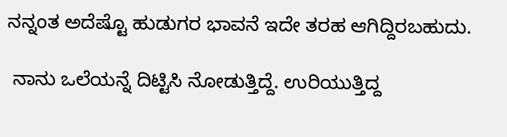ನನ್ನಂತ ಅದೆಷ್ಟೊ ಹುಡುಗರ ಭಾವನೆ ಇದೇ ತರಹ ಆಗಿದ್ದಿರಬಹುದು.

 ನಾನು ಒಲೆಯನ್ನೆ ದಿಟ್ಟಿಸಿ ನೋಡುತ್ತಿದ್ದೆ. ಉರಿಯುತ್ತಿದ್ದ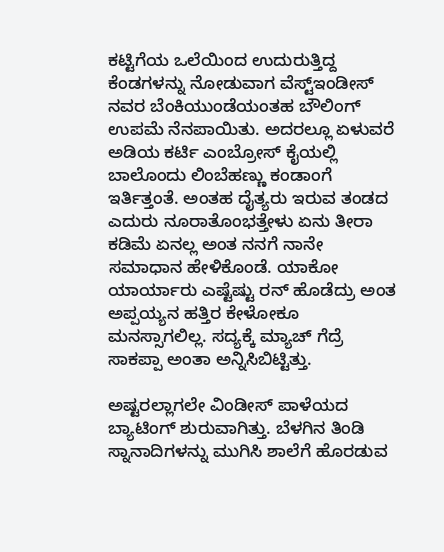ಕಟ್ಟಿಗೆಯ ಒಲೆಯಿಂದ ಉದುರುತ್ತಿದ್ದ ಕೆಂಡಗಳನ್ನು ನೋಡುವಾಗ ವೆಸ್ಟ್ಇಂಡೀಸ್ ನವರ ಬೆಂಕಿಯುಂಡೆಯಂತಹ ಬೌಲಿಂಗ್ ಉಪಮೆ ನೆನಪಾಯಿತು. ಅದರಲ್ಲೂ ಏಳುವರೆ ಅಡಿಯ ಕರ್ಟಿ ಎಂಬ್ರೋಸ್ ಕೈಯಲ್ಲಿ ಬಾಲೊಂದು ಲಿಂಬೆಹಣ್ಣು ಕಂಡಾಂಗೆ ಇರ್ತಿತ್ತಂತೆ. ಅಂತಹ ದೈತ್ಯರು ಇರುವ ತಂಡದ ಎದುರು ನೂರಾತೊಂಭತ್ತೇಳು ಏನು ತೀರಾ ಕಡಿಮೆ ಏನಲ್ಲ ಅಂತ ನನಗೆ ನಾನೇ ಸಮಾಧಾನ ಹೇಳಿಕೊಂಡೆ. ಯಾಕೋ ಯಾರ್ಯಾರು ಎಷ್ಟೆಷ್ಟು ರನ್ ಹೊಡೆದ್ರು ಅಂತ ಅಪ್ಪಯ್ಯನ ಹತ್ತಿರ ಕೇಳೋಕೂ ಮನಸ್ಸಾಗಲಿಲ್ಲ. ಸದ್ಯಕ್ಕೆ ಮ್ಯಾಚ್ ಗೆದ್ರೆ ಸಾಕಪ್ಪಾ ಅಂತಾ ಅನ್ನಿಸಿಬಿಟ್ಟಿತ್ತು.

ಅಷ್ಟರಲ್ಲಾಗಲೇ ವಿಂಡೀಸ್ ಪಾಳೆಯದ ಬ್ಯಾಟಿಂಗ್ ಶುರುವಾಗಿತ್ತು. ಬೆಳಗಿನ ತಿಂಡಿ ಸ್ನಾನಾದಿಗಳನ್ನು ಮುಗಿಸಿ ಶಾಲೆಗೆ ಹೊರಡುವ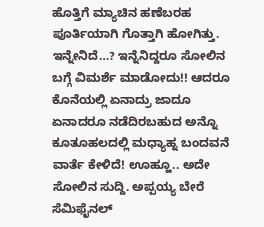ಹೊತ್ತಿಗೆ ಮ್ಯಾಚಿನ ಹಣೆಬರಹ ಪೂರ್ತಿಯಾಗಿ ಗೊತ್ತಾಗಿ ಹೋಗಿತ್ತು. ಇನ್ನೇನಿದೆ…? ಇನ್ನೆನಿದ್ದರೂ ಸೋಲಿನ ಬಗ್ಗೆ ವಿಮರ್ಶೆ ಮಾಡೋದು!! ಆದರೂ ಕೊನೆಯಲ್ಲಿ ಏನಾದ್ರು ಜಾದೂ ಏನಾದರೂ ನಡೆದಿರಬಹುದ ಅನ್ನೊ ಕೂತೂಹಲದಲ್ಲಿ ಮಧ್ಯಾಹ್ನ ಬಂದವನೆ ವಾರ್ತೆ ಕೇಳಿದೆ! ಊಹ್ಹೂ.. ಅದೇ ಸೋಲಿನ ಸುದ್ದಿ. ಅಪ್ಪಯ್ಯ ಬೇರೆ ಸೆಮಿಫೈನಲ್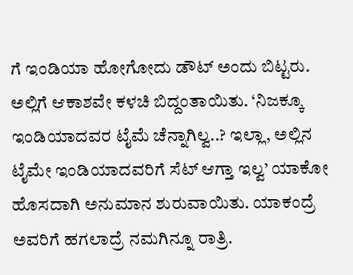ಗೆ ಇಂಡಿಯಾ ಹೋಗೋದು ಡೌಟ್ ಅಂದು ಬಿಟ್ಟರು. ಅಲ್ಲಿಗೆ ಆಕಾಶವೇ ಕಳಚಿ ಬಿದ್ದಂತಾಯಿತು. ‘ನಿಜಕ್ಕೂ ಇಂಡಿಯಾದವರ ಟೈಮೆ ಚೆನ್ನಾಗಿಲ್ವ..? ಇಲ್ಲಾ, ಅಲ್ಲಿನ ಟೈಮೇ ಇಂಡಿಯಾದವರಿಗೆ ಸೆಟ್ ಆಗ್ತಾ ಇಲ್ವ’ ಯಾಕೋ ಹೊಸದಾಗಿ ಅನುಮಾನ ಶುರುವಾಯಿತು. ಯಾಕಂದ್ರೆ ಅವರಿಗೆ ಹಗಲಾದ್ರೆ ನಮಗಿನ್ನೂ ರಾತ್ರಿ.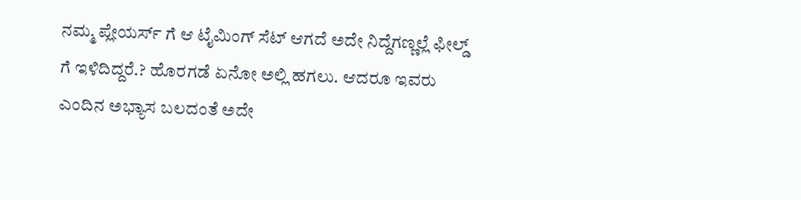ನಮ್ಮ ಪ್ಲೇಯರ್ಸ್ ಗೆ ಆ ಟೈಮಿಂಗ್ ಸೆಟ್ ಆಗದೆ ಅದೇ ನಿದ್ದೆಗಣ್ಣಲ್ಲೆ ಫೀಲ್ಡ್ ಗೆ ಇಳಿದಿದ್ದರೆ.? ಹೊರಗಡೆ ಏನೋ ಅಲ್ಲಿ ಹಗಲು. ಆದರೂ ಇವರು ಎಂದಿನ ಅಭ್ಯಾಸ ಬಲದಂತೆ ಅದೇ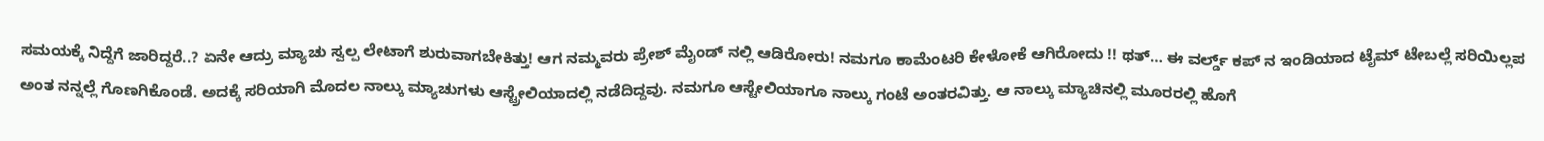ಸಮಯಕ್ಕೆ ನಿದ್ದೆಗೆ ಜಾರಿದ್ದರೆ..? ಏನೇ ಆದ್ರು ಮ್ಯಾಚು ಸ್ವಲ್ಪ ಲೇಟಾಗೆ ಶುರುವಾಗಬೇಕಿತ್ತು! ಆಗ ನಮ್ಮವರು ಪ್ರೇಶ್ ಮೈಂಡ್ ನಲ್ಲಿ ಆಡಿರೋರು! ನಮಗೂ ಕಾಮೆಂಟರಿ ಕೇಳೋಕೆ ಆಗಿರೋದು !! ಥತ್… ಈ ವರ್ಲ್ಡ್ ಕಪ್ ನ ಇಂಡಿಯಾದ ಟೈಮ್ ಟೇಬಲ್ಲೆ ಸರಿಯಿಲ್ಲಪ ಅಂತ ನನ್ನಲ್ಲೆ ಗೊಣಗಿಕೊಂಡೆ. ಅದಕ್ಕೆ ಸರಿಯಾಗಿ ಮೊದಲ ನಾಲ್ಕು ಮ್ಯಾಚುಗಳು ಆಸ್ಟ್ರೇಲಿಯಾದಲ್ಲಿ ನಡೆದಿದ್ದವು. ನಮಗೂ ಆಸ್ಟೇಲಿಯಾಗೂ ನಾಲ್ಕು ಗಂಟೆ ಅಂತರವಿತ್ತು. ಆ ನಾಲ್ಕು ಮ್ಯಾಚಿನಲ್ಲಿ ಮೂರರಲ್ಲಿ ಹೊಗೆ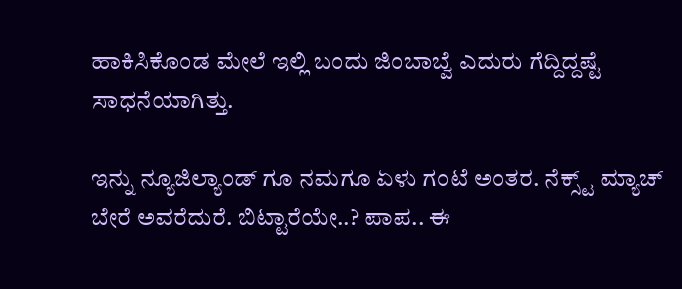ಹಾಕಿಸಿಕೊಂಡ ಮೇಲೆ ಇಲ್ಲಿ ಬಂದು ಜಿಂಬಾಬ್ವೆ ಎದುರು ಗೆದ್ದಿದ್ದಷ್ಟೆ ಸಾಧನೆಯಾಗಿತ್ತು.

ಇನ್ನು ನ್ಯೂಜಿಲ್ಯಾಂಡ್ ಗೂ ನಮಗೂ ಏಳು ಗಂಟೆ ಅಂತರ. ನೆಕ್ಸ್ಟ್ ಮ್ಯಾಚ್ ಬೇರೆ ಅವರೆದುರೆ. ಬಿಟ್ಟಾರೆಯೇ..? ಪಾಪ.. ಈ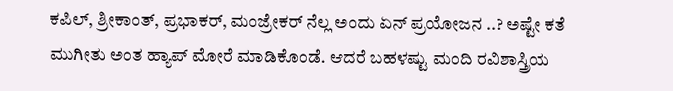ಕಪಿಲ್, ಶ್ರೀಕಾಂತ್, ಪ್ರಭಾಕರ್, ಮಂಜ್ರೇಕರ್ ನೆಲ್ಲ ಅಂದು ಏನ್ ಪ್ರಯೋಜನ ..? ಅಷ್ಟೇ ಕತೆ ಮುಗೀತು ಅಂತ ಹ್ಯಾಪ್ ಮೋರೆ ಮಾಡಿಕೊಂಡೆ. ಆದರೆ ಬಹಳಷ್ಟು ಮಂದಿ ರವಿಶಾಸ್ತ್ರಿಯ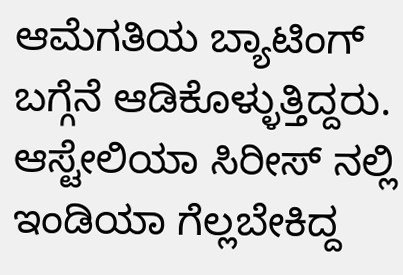ಆಮೆಗತಿಯ ಬ್ಯಾಟಿಂಗ್ ಬಗ್ಗೆನೆ ಆಡಿಕೊಳ್ಳುತ್ತಿದ್ದರು. ಆಸ್ಟೇಲಿಯಾ ಸಿರೀಸ್ ನಲ್ಲಿ ಇಂಡಿಯಾ ಗೆಲ್ಲಬೇಕಿದ್ದ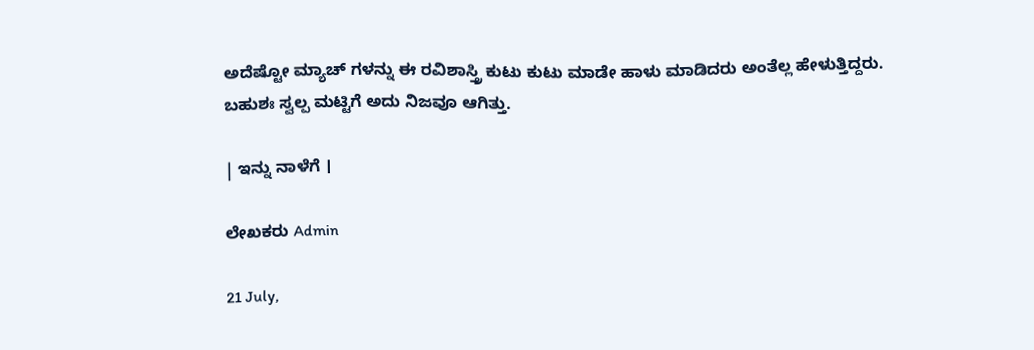ಅದೆಷ್ಟೋ ಮ್ಯಾಚ್ ಗಳನ್ನು ಈ ರವಿಶಾಸ್ತ್ರಿ ಕುಟು ಕುಟು ಮಾಡೇ ಹಾಳು ಮಾಡಿದರು ಅಂತೆಲ್ಲ ಹೇಳುತ್ತಿದ್ದರು. ಬಹುಶಃ ಸ್ವಲ್ಪ ಮಟ್ಟಿಗೆ ಅದು ನಿಜವೂ ಆಗಿತ್ತು.

| ಇನ್ನು ನಾಳೆಗೆ ।

ಲೇಖಕರು Admin

21 July,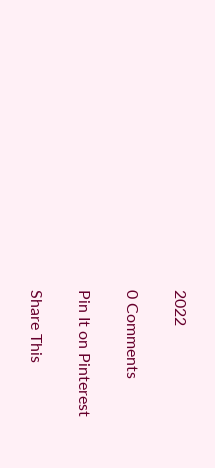2022

0 Comments

Pin It on Pinterest

Share This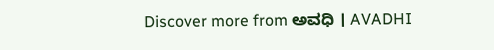Discover more from ಅವಧಿ । AVADHI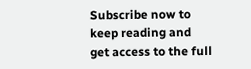Subscribe now to keep reading and get access to the full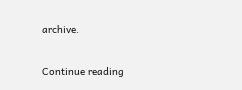archive.

Continue reading